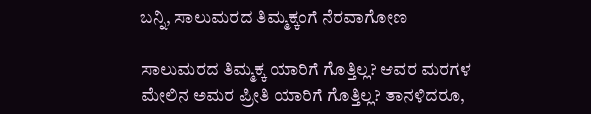ಬನ್ನಿ, ಸಾಲುಮರದ ತಿಮ್ಮಕ್ಕಂಗೆ ನೆರವಾಗೋಣ

ಸಾಲುಮರದ ತಿಮ್ಮಕ್ಕ ಯಾರಿಗೆ ಗೊತ್ತಿಲ್ಲ? ಆವರ ಮರಗಳ ಮೇಲಿನ ಅಮರ ಪ್ರೀತಿ ಯಾರಿಗೆ ಗೊತ್ತಿಲ್ಲ? ತಾನಳಿದರೂ,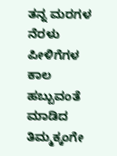ತನ್ನ ಮರಗಳ ನೆರಳು ಪೀಳಿಗೆಗಳ ಕಾಲ ಹಬ್ಬುವಂತೆ ಮಾಡಿದ ತಿಮ್ಮಕ್ಕಂಗೇ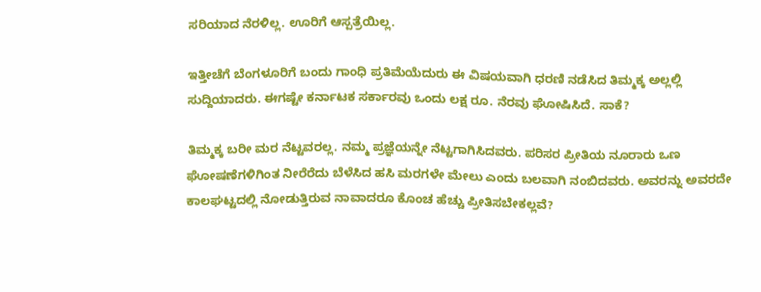ಸರಿಯಾದ ನೆರಳಿಲ್ಲ. ಊರಿಗೆ ಆಸ್ಪತ್ರೆಯಿಲ್ಲ.

ಇತ್ತೀಚೆಗೆ ಬೆಂಗಳೂರಿಗೆ ಬಂದು ಗಾಂಧಿ ಪ್ರತಿಮೆಯೆದುರು ಈ ವಿಷಯವಾಗಿ ಧರಣಿ ನಡೆಸಿದ ತಿಮ್ಮಕ್ಕ ಅಲ್ಲಲ್ಲಿ ಸುದ್ದಿಯಾದರು. ಈಗಷ್ಟೇ ಕರ್ನಾಟಕ ಸರ್ಕಾರವು ಒಂದು ಲಕ್ಷ ರೂ. ನೆರವು ಘೋಷಿಸಿದೆ. ಸಾಕೆ?

ತಿಮ್ಮಕ್ಕ ಬರೀ ಮರ ನೆಟ್ಟವರಲ್ಲ. ನಮ್ಮ ಪ್ರಜ್ಞೆಯನ್ನೇ ನೆಟ್ಟಗಾಗಿಸಿದವರು. ಪರಿಸರ ಪ್ರೀತಿಯ ನೂರಾರು ಒಣ ಘೋಷಣೆಗಳಿಗಿಂತ ನೀರೆರೆದು ಬೆಳೆಸಿದ ಹಸಿ ಮರಗಳೇ ಮೇಲು ಎಂದು ಬಲವಾಗಿ ನಂಬಿದವರು. ಅವರನ್ನು ಅವರದೇ ಕಾಲಘಟ್ಟದಲ್ಲಿ ನೋಡುತ್ತಿರುವ ನಾವಾದರೂ ಕೊಂಚ ಹೆಚ್ಚು ಪ್ರೀತಿಸಬೇಕಲ್ಲವೆ?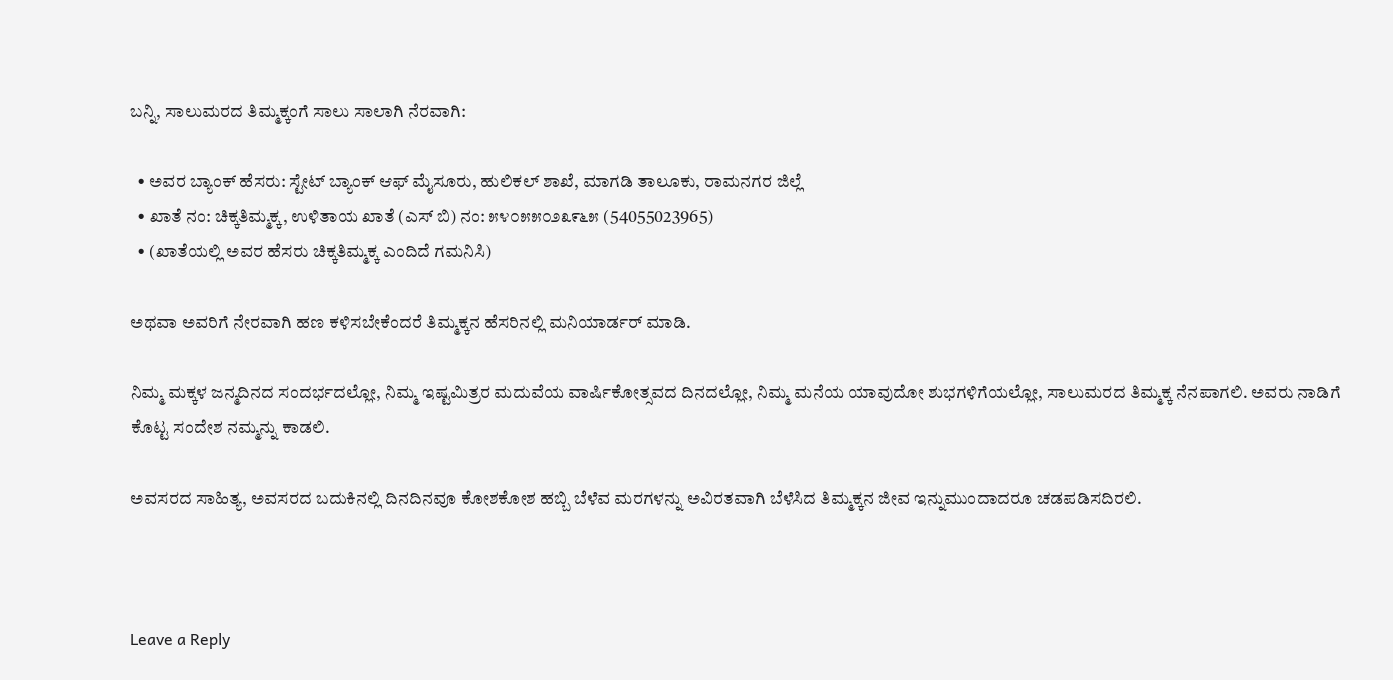ಬನ್ನಿ, ಸಾಲುಮರದ ತಿಮ್ಮಕ್ಕಂಗೆ ಸಾಲು ಸಾಲಾಗಿ ನೆರವಾಗಿ:

  • ಅವರ ಬ್ಯಾಂಕ್ ಹೆಸರು: ಸ್ಟೇಟ್ ಬ್ಯಾಂಕ್ ಆಫ್ ಮೈಸೂರು, ಹುಲಿಕಲ್ ಶಾಖೆ, ಮಾಗಡಿ ತಾಲೂಕು, ರಾಮನಗರ ಜಿಲ್ಲೆ
  • ಖಾತೆ ನಂ: ಚಿಕ್ಕತಿಮ್ಮಕ್ಕ, ಉಳಿತಾಯ ಖಾತೆ (ಎಸ್ ಬಿ) ನಂ: ೫೪೦೫೫೦೨೩೯೬೫ (54055023965)
  • (ಖಾತೆಯಲ್ಲಿ ಅವರ ಹೆಸರು ಚಿಕ್ಕತಿಮ್ಮಕ್ಕ ಎಂದಿದೆ ಗಮನಿಸಿ)

ಅಥವಾ ಅವರಿಗೆ ನೇರವಾಗಿ ಹಣ ಕಳಿಸಬೇಕೆಂದರೆ ತಿಮ್ಮಕ್ಕನ ಹೆಸರಿನಲ್ಲಿ ಮನಿಯಾರ್ಡರ್ ಮಾಡಿ.

ನಿಮ್ಮ ಮಕ್ಕಳ ಜನ್ಮದಿನದ ಸಂದರ್ಭದಲ್ಲೋ, ನಿಮ್ಮ ಇಷ್ಟಮಿತ್ರರ ಮದುವೆಯ ವಾರ್ಷಿಕೋತ್ಸವದ ದಿನದಲ್ಲೋ, ನಿಮ್ಮ ಮನೆಯ ಯಾವುದೋ ಶುಭಗಳಿಗೆಯಲ್ಲೋ, ಸಾಲುಮರದ ತಿಮ್ಮಕ್ಕ ನೆನಪಾಗಲಿ. ಅವರು ನಾಡಿಗೆ ಕೊಟ್ಟ ಸಂದೇಶ ನಮ್ಮನ್ನು ಕಾಡಲಿ.

ಅವಸರದ ಸಾಹಿತ್ಯ, ಅವಸರದ ಬದುಕಿನಲ್ಲಿ ದಿನದಿನವೂ ಕೋಶಕೋಶ ಹಬ್ಬಿ ಬೆಳೆವ ಮರಗಳನ್ನು ಅವಿರತವಾಗಿ ಬೆಳೆಸಿದ ತಿಮ್ಮಕ್ಕನ ಜೀವ ಇನ್ನುಮುಂದಾದರೂ ಚಡಪಡಿಸದಿರಲಿ.



Leave a Reply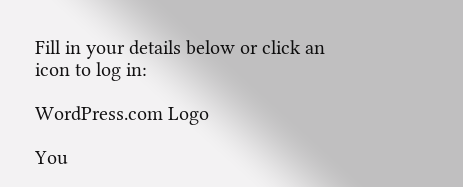Fill in your details below or click an icon to log in:

WordPress.com Logo

You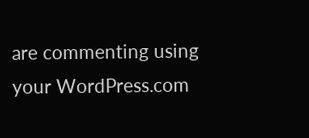are commenting using your WordPress.com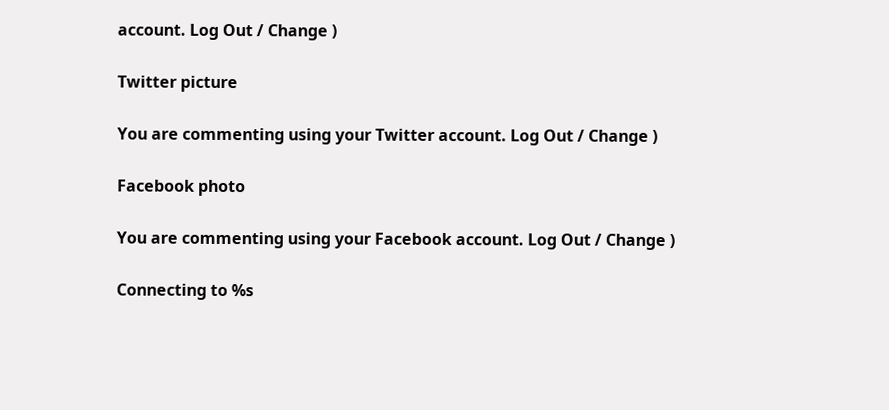account. Log Out / Change )

Twitter picture

You are commenting using your Twitter account. Log Out / Change )

Facebook photo

You are commenting using your Facebook account. Log Out / Change )

Connecting to %s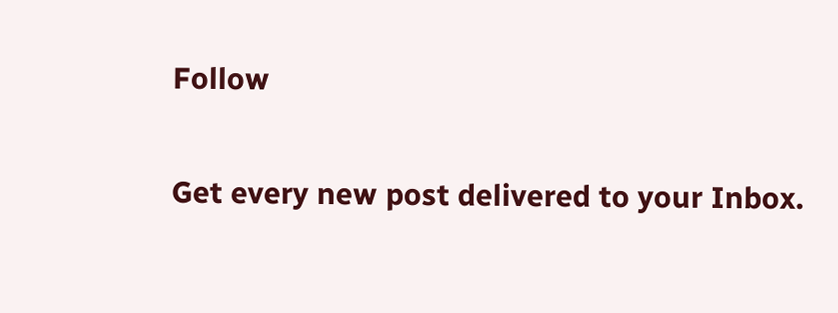Follow

Get every new post delivered to your Inbox.